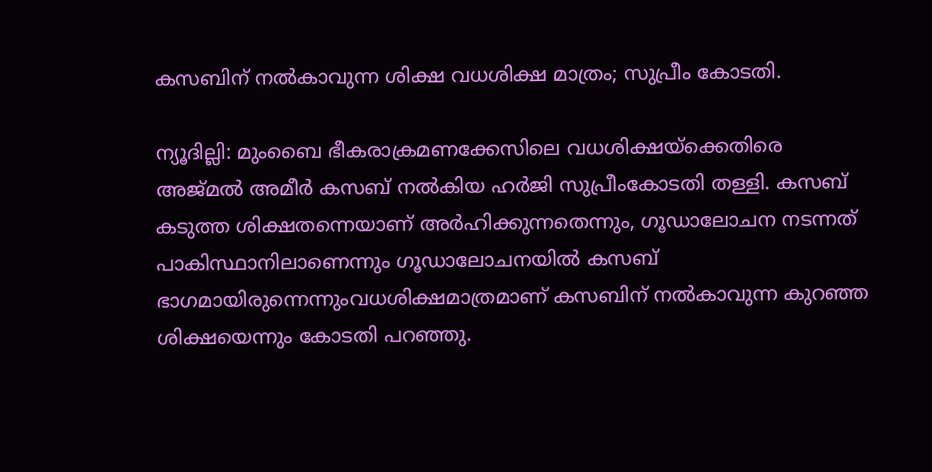കസബിന് നല്‍കാവുന്ന ശിക്ഷ വധശിക്ഷ മാത്രം; സുപ്രീം കോടതി.

ന്യൂദില്ലി: മുംബൈ ഭീകരാക്രമണക്കേസിലെ വധശിക്ഷയ്‌ക്കെതിരെ അജ്മല്‍ അമീര്‍ കസബ് നല്‍കിയ ഹര്‍ജി സുപ്രീംകോടതി തള്ളി. കസബ് കടുത്ത ശിക്ഷതന്നെയാണ് അര്‍ഹിക്കുന്നതെന്നും, ഗൂഡാലോചന നടന്നത് പാകിസ്ഥാനിലാണെന്നും ഗൂഡാലോചനയില്‍ കസബ് ഭാഗമായിരുന്നെന്നുംവധശിക്ഷമാത്രമാണ് കസബിന് നല്‍കാവുന്ന കുറഞ്ഞ ശിക്ഷയെന്നും കോടതി പറഞ്ഞു.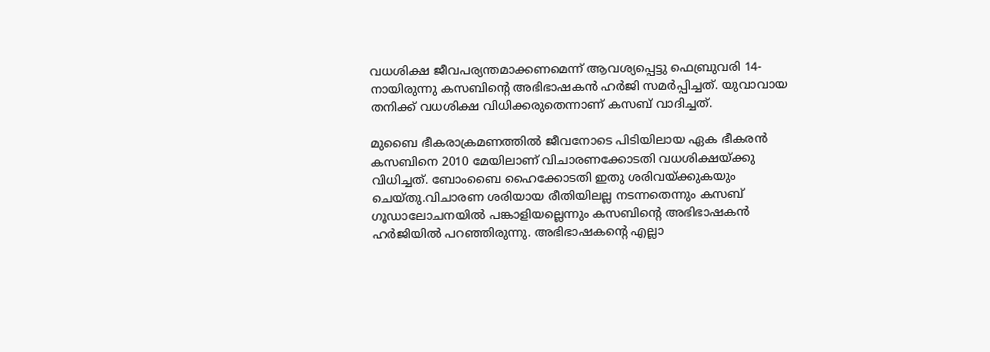വധശിക്ഷ ജീവപര്യന്തമാക്കണമെന്ന് ആവശ്യപ്പെട്ടു ഫെബ്രുവരി 14-നായിരുന്നു കസബിന്റെ അഭിഭാഷകന്‍ ഹര്‍ജി സമര്‍പ്പിച്ചത്. യുവാവായ തനിക്ക് വധശിക്ഷ വിധിക്കരുതെന്നാണ് കസബ് വാദിച്ചത്.

മുബൈ ഭീകരാക്രമണത്തില്‍ ജീവനോടെ പിടിയിലായ ഏക ഭീകരന്‍ കസബിനെ 2010 മേയിലാണ് വിചാരണക്കോടതി വധശിക്ഷയ്ക്കു വിധിച്ചത്. ബോംബൈ ഹൈക്കോടതി ഇതു ശരിവയ്ക്കുകയും ചെയ്തു.വിചാരണ ശരിയായ രീതിയിലല്ല നടന്നതെന്നും കസബ് ഗൂഡാലോചനയില്‍ പങ്കാളിയല്ലെന്നും കസബിന്റെ അഭിഭാഷകന്‍ ഹര്‍ജിയില്‍ പറഞ്ഞിരുന്നു. അഭിഭാഷകന്റെ എല്ലാ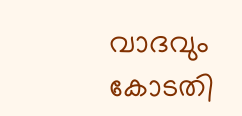വാദവും കോടതി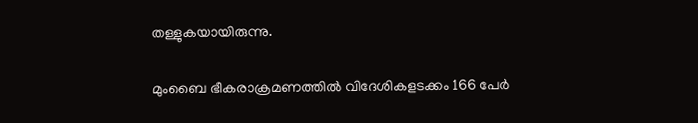തള്ളുകയായിരുന്നു.

മുംബൈ ഭീകരാക്രമണത്തില്‍ വിദേശികളടക്കം 166 പേര്‍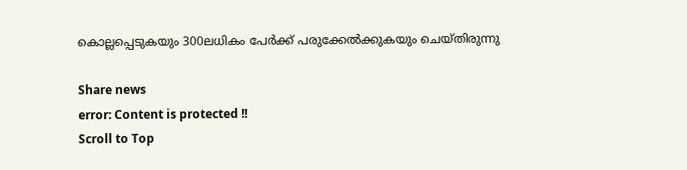കൊല്ലപ്പെടുകയും 300ലധികം പേര്‍ക്ക് പരുക്കേല്‍ക്കുകയും ചെയ്തിരുന്നു

Share news
error: Content is protected !!
Scroll to Top